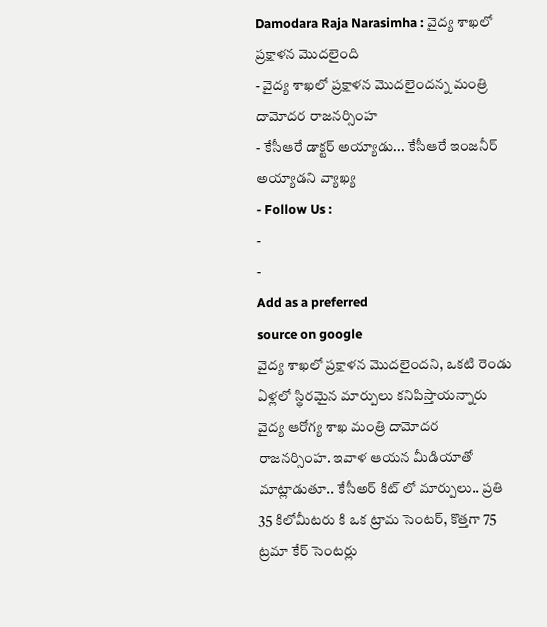Damodara Raja Narasimha : వైద్య శాఖలో ప్రక్షాళన మొదలైంది
- వైద్య శాఖలో ప్రక్షాళన మొదలైందన్న మంత్రి దామోదర రాజనర్సింహ
- కేసీఆరే డాక్టర్ అయ్యాడు... కేసీఆరే ఇంజనీర్ అయ్యాడని వ్యాఖ్య
- Follow Us :
-
-
Add as a preferred
source on google
వైద్య శాఖలో ప్రక్షాళన మొదలైందని, ఒకటి రెండు ఏళ్లలో స్థిరమైన మార్పులు కనిపిస్తాయన్నారు వైద్య ఆరోగ్య శాఖ మంత్రి దామోదర రాజనర్సింహ. ఇవాళ ఆయన మీడియాతో మాట్లాడుతూ.. కేసీఅర్ కిట్ లో మార్పులు.. ప్రతి 35 కిలోమీటరు కి ఒక ట్రామ సెంటర్, కొత్తగా 75 ట్రమా కేర్ సెంటర్లు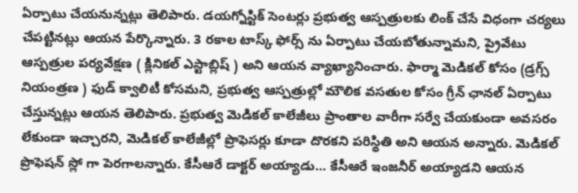ఏర్పాటు చేయనున్నట్లు తెలిపారు. డయగ్నోస్టిక్ సెంటర్లు ప్రభుత్వ ఆస్పత్రులకు లింక్ చేసే విధంగా చర్యలు చేపట్టినట్లు ఆయన పేర్కొన్నారు. 3 రకాల టాస్క్ ఫోర్స్ ను ఏర్పాటు చేయబోతున్నామని, ప్రైవేటు ఆస్పత్రుల పర్యవేక్షణ ( క్లినికల్ ఎస్టాబ్లిష్ ) అని ఆయన వ్యాఖ్యానించారు. ఫార్మా మెడికల్ కోసం (డ్రగ్స్ నియంత్రణ ) ఫుడ్ క్వాలిటీ కోసమని, ప్రభుత్వ ఆస్పత్రుల్లో మౌలిక వసతుల కోసం గ్రీన్ ఛానల్ ఏర్పాటు చేస్తున్నట్లు ఆయన తెలిపారు. ప్రభుత్వ మెడికల్ కాలేజీలు ప్రాంతాల వారీగా సర్వే చేయకుండా అవసరం లేకుండా ఇచ్చారని, మెడికల్ కాలేజీల్లో ప్రొఫెసర్లు కూడా దొరకని పరిస్థితి అని ఆయన అన్నారు. మెడికల్ ప్రొఫెషన్ స్లో గా పెరగాలన్నారు. కేసీఆరే డాక్టర్ అయ్యాడు… కేసీఆరే ఇంజనీర్ అయ్యాడని ఆయన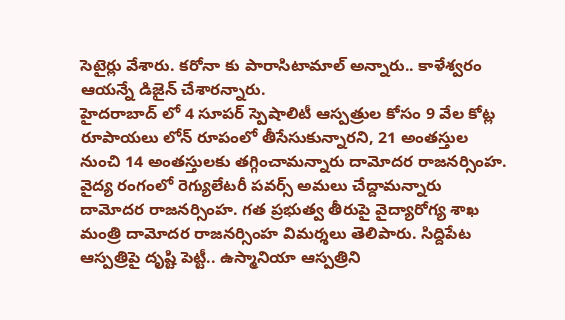సెటైర్లు వేశారు. కరోనా కు పారాసిటామాల్ అన్నారు.. కాళేశ్వరం ఆయన్నే డిజైన్ చేశారన్నారు.
హైదరాబాద్ లో 4 సూపర్ స్పెషాలిటీ ఆస్పత్రుల కోసం 9 వేల కోట్ల రూపాయలు లోన్ రూపంలో తీసేసుకున్నారని, 21 అంతస్తుల నుంచి 14 అంతస్తులకు తగ్గించామన్నారు దామోదర రాజనర్సింహ. వైద్య రంగంలో రెగ్యులేటరీ పవర్స్ అమలు చేద్దామన్నారు దామోదర రాజనర్సింహ. గత ప్రభుత్వ తీరుపై వైద్యారోగ్య శాఖ మంత్రి దామోదర రాజనర్సింహ విమర్శలు తెలిపారు. సిద్దిపేట ఆస్పత్రిపై దృష్టి పెట్టీ.. ఉస్మానియా ఆస్పత్రిని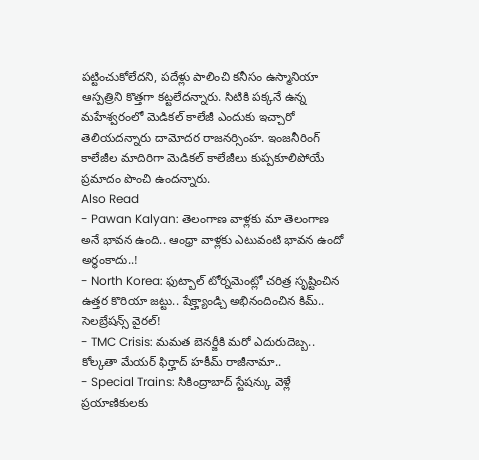పట్టించుకోలేదని, పదేళ్లు పాలించి కనీసం ఉస్మానియా ఆస్పత్రిని కొత్తగా కట్టలేదన్నారు. సిటికి పక్కనే ఉన్న మహేశ్వరంలో మెడికల్ కాలేజీ ఎందుకు ఇచ్చారో తెలియదన్నారు దామోదర రాజనర్సింహ. ఇంజనీరింగ్ కాలేజీల మాదిరిగా మెడికల్ కాలేజీలు కుప్పకూలిపోయే ప్రమాదం పొంచి ఉందన్నారు.
Also Read
- Pawan Kalyan: తెలంగాణ వాళ్లకు మా తెలంగాణ అనే భావన ఉంది.. ఆంధ్రా వాళ్లకు ఎటువంటి భావన ఉందో అర్థంకాదు..!
- North Korea: ఫుట్బాల్ టోర్నమెంట్లో చరిత్ర సృష్టించిన ఉత్తర కొరియా జట్టు.. షేక్హ్యాండ్చి అభినందించిన కిమ్.. సెలబ్రేషన్స్ వైరల్!
- TMC Crisis: మమత బెనర్జీకి మరో ఎదురుదెబ్బ.. కోల్కతా మేయర్ ఫిర్హాద్ హకీమ్ రాజీనామా..
- Special Trains: సికింద్రాబాద్ స్టేషన్కు వెళ్లే ప్రయాణికులకు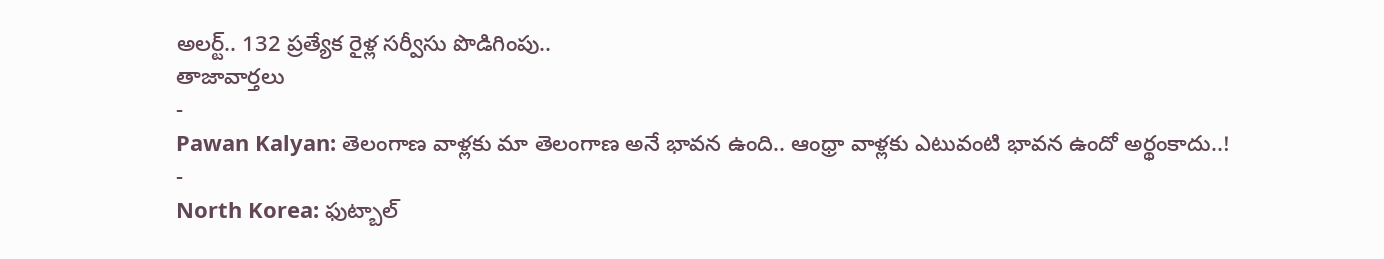అలర్ట్.. 132 ప్రత్యేక రైళ్ల సర్వీసు పొడిగింపు..
తాజావార్తలు
-
Pawan Kalyan: తెలంగాణ వాళ్లకు మా తెలంగాణ అనే భావన ఉంది.. ఆంధ్రా వాళ్లకు ఎటువంటి భావన ఉందో అర్థంకాదు..!
-
North Korea: ఫుట్బాల్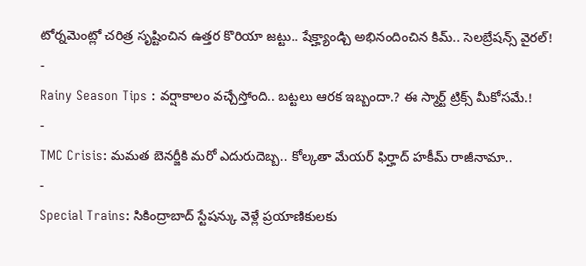టోర్నమెంట్లో చరిత్ర సృష్టించిన ఉత్తర కొరియా జట్టు.. షేక్హ్యాండ్చి అభినందించిన కిమ్.. సెలబ్రేషన్స్ వైరల్!
-
Rainy Season Tips : వర్షాకాలం వచ్చేస్తోంది.. బట్టలు ఆరక ఇబ్బందా.? ఈ స్మార్ట్ ట్రిక్స్ మీకోసమే.!
-
TMC Crisis: మమత బెనర్జీకి మరో ఎదురుదెబ్బ.. కోల్కతా మేయర్ ఫిర్హాద్ హకీమ్ రాజీనామా..
-
Special Trains: సికింద్రాబాద్ స్టేషన్కు వెళ్లే ప్రయాణికులకు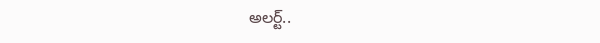అలర్ట్..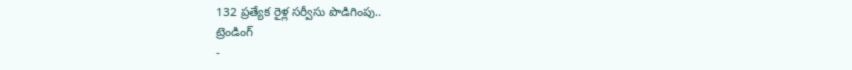132 ప్రత్యేక రైళ్ల సర్వీసు పొడిగింపు..
ట్రెండింగ్
-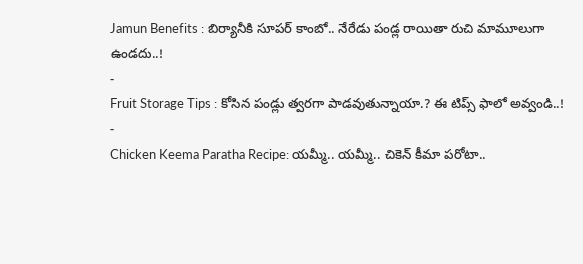Jamun Benefits : బిర్యానీకి సూపర్ కాంబో.. నేరేడు పండ్ల రాయితా రుచి మామూలుగా ఉండదు..!
-
Fruit Storage Tips : కోసిన పండ్లు త్వరగా పాడవుతున్నాయా.? ఈ టిప్స్ ఫాలో అవ్వండి..!
-
Chicken Keema Paratha Recipe: యమ్మీ.. యమ్మీ.. చికెన్ కీమా పరోటా..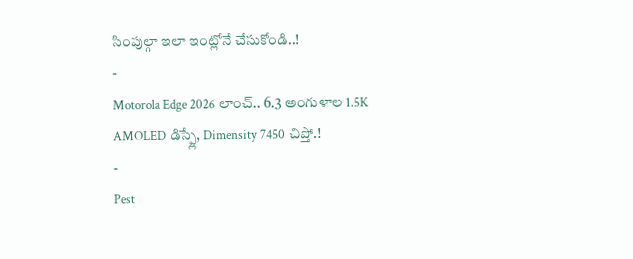సింపుల్గా ఇలా ఇంట్లోనే చేసుకోండి..!
-
Motorola Edge 2026 లాంచ్.. 6.3 అంగుళాల 1.5K AMOLED డిస్ప్లే, Dimensity 7450 చిప్తో.!
-
Pest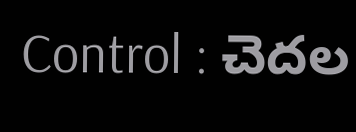Control : చెదల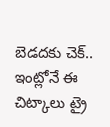బెడదకు చెక్.. ఇంట్లోనే ఈ చిట్కాలు ట్రై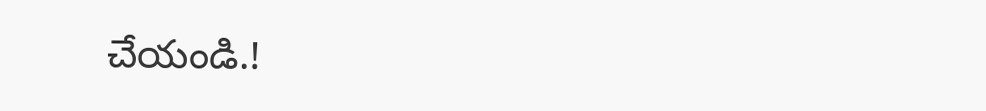చేయండి.!